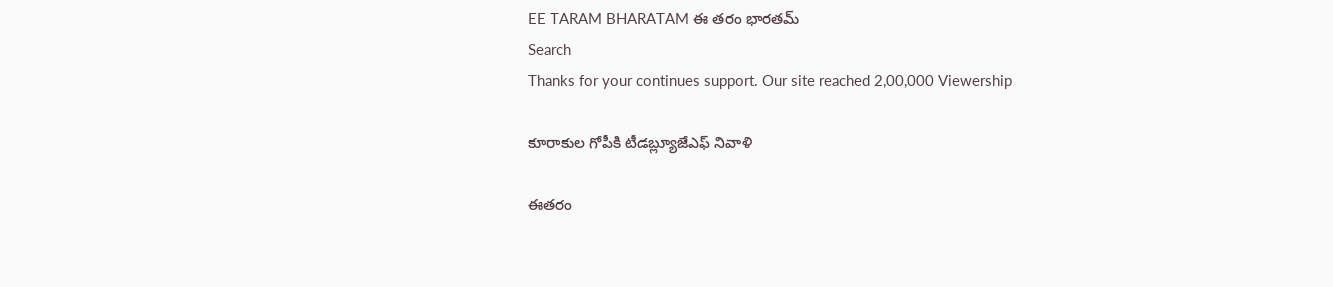EE TARAM BHARATAM ఈ తరం భారతమ్
Search
Thanks for your continues support. Our site reached 2,00,000 Viewership

కూరాకుల గోపీకి టీడబ్ల్యూజేఎఫ్ నివాళి

ఈతరం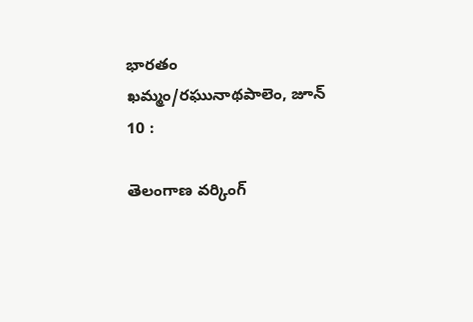భారతం ఖమ్మం/రఘునాథపాలెం, జూన్ 10 :

తెలంగాణ వర్కింగ్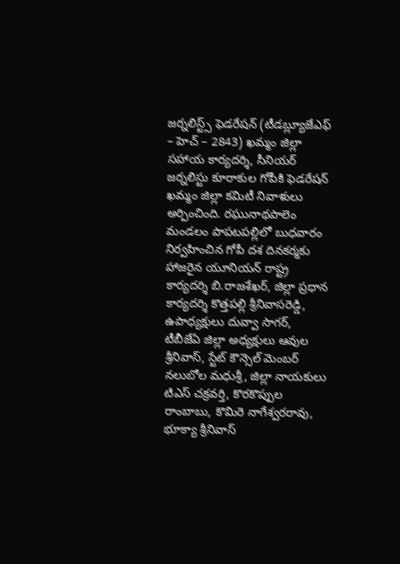జర్నలిస్ట్స్ ఫెడరేషన్ (టీడబ్ల్యూజేఎఫ్ – హెచ్ – 2843) ఖమ్మం జిల్లా సహాయ కార్యదర్శి, సీనియర్ జర్నలిస్టు కూరాకుల గోపీకి ఫెడరేషన్ ఖమ్మం జిల్లా కమిటీ నివాళులు అర్పించింది. రఘునాథపాలెం మండలం పాపటపల్లిలో బుధవారం నిర్వహించిన గోపీ దశ దినకర్మకు హాజరైన యూనియన్ రాష్ట్ర కార్యదర్శి బి.రాజశేఖర్, జిల్లా ప్రధాన కార్యదర్శి కొత్తపల్లి శ్రీనివాసరెడ్డి, ఉపాధ్యక్షులు దువ్వా సాగర్, టీబీజేఏ జిల్లా అధ్యక్షులు ఆవుల శ్రీనివాస్, స్టేట్ కౌన్సెల్ మెంబర్ నలుబోల మధుశ్రీ, జిల్లా నాయకులు టిఎస్ చక్రవర్తి, కొరకొప్పుల రాంబాబు, కొమిరె నాగేశ్వరరావు, భూక్యా శ్రీనివాస్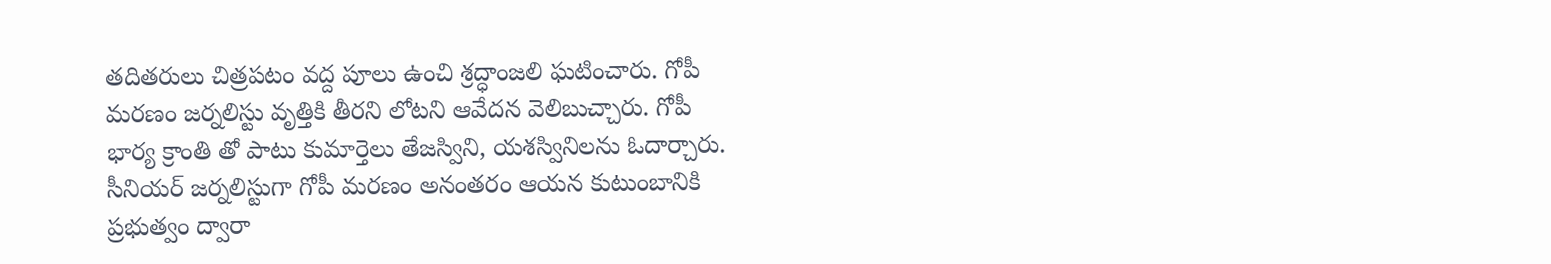తదితరులు చిత్రపటం వద్ద పూలు ఉంచి శ్రద్ధాంజలి ఘటించారు. గోపీ మరణం జర్నలిస్టు వృత్తికి తీరని లోటని ఆవేదన వెలిబుచ్చారు. గోపీ భార్య క్రాంతి తో పాటు కుమార్తెలు తేజస్విని, యశస్వినిలను ఓదార్చారు. సీనియర్ జర్నలిస్టుగా గోపీ మరణం అనంతరం ఆయన కుటుంబానికి ప్రభుత్వం ద్వారా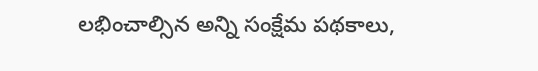లభించాల్సిన అన్ని సంక్షేమ పథకాలు,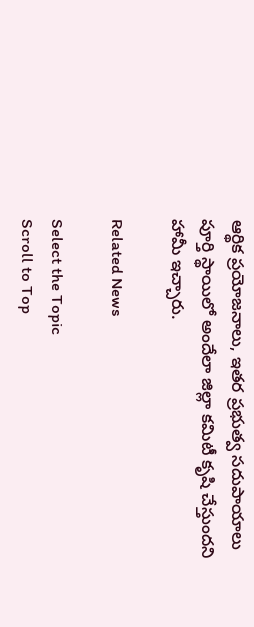ఆర్థిక ప్రయోజనాలు, ఇతర ప్రభుత్వ సదుపాయాలు పూర్తి స్థాయిలో అందేలా జిల్లా కమిటీ కృషి చేస్తుందని హామీ ఇచ్చారు.

Related News

Select the Topic
Scroll to Top